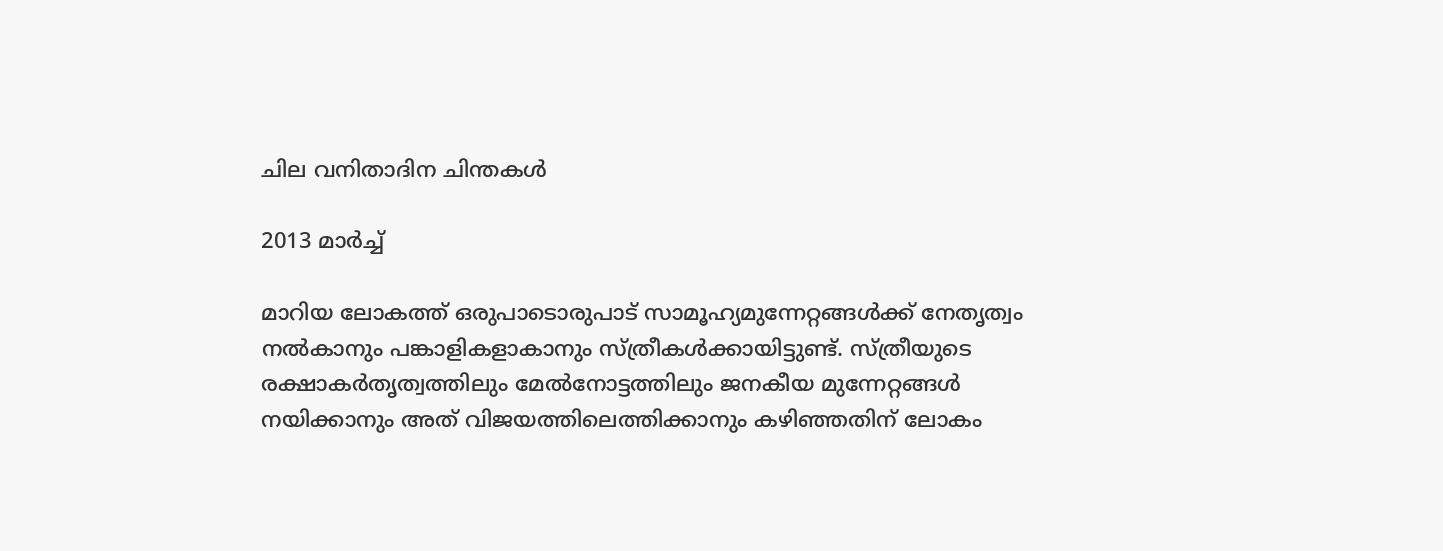ചില വനിതാദിന ചിന്തകള്‍

2013 മാര്‍ച്ച്

മാറിയ ലോകത്ത് ഒരുപാടൊരുപാട് സാമൂഹ്യമുന്നേറ്റങ്ങള്‍ക്ക് നേതൃത്വം നല്‍കാനും പങ്കാളികളാകാനും സ്ത്രീകള്‍ക്കായിട്ടുണ്ട്. സ്ത്രീയുടെ രക്ഷാകര്‍തൃത്വത്തിലും മേല്‍നോട്ടത്തിലും ജനകീയ മുന്നേറ്റങ്ങള്‍ നയിക്കാനും അത് വിജയത്തിലെത്തിക്കാനും കഴിഞ്ഞതിന് ലോകം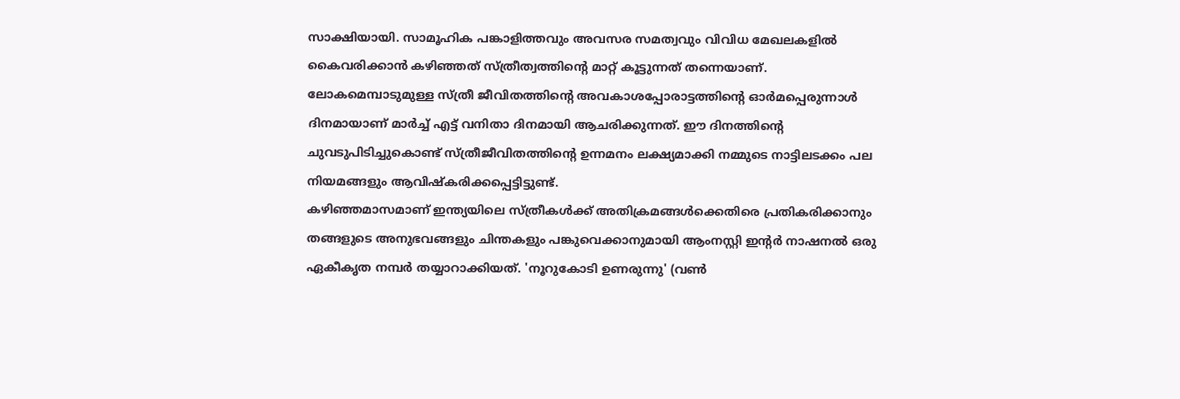സാക്ഷിയായി. സാമൂഹിക പങ്കാളിത്തവും അവസര സമത്വവും വിവിധ മേഖലകളില്‍ കൈവരിക്കാന്‍ കഴിഞ്ഞത് സ്ത്രീത്വത്തിന്റെ മാറ്റ് കൂട്ടുന്നത് തന്നെയാണ്. ലോകമെമ്പാടുമുള്ള സ്ത്രീ ജീവിതത്തിന്റെ അവകാശപ്പോരാട്ടത്തിന്റെ ഓര്‍മപ്പെരുന്നാള്‍ ദിനമായാണ് മാര്‍ച്ച് എട്ട് വനിതാ ദിനമായി ആചരിക്കുന്നത്. ഈ ദിനത്തിന്റെ ചുവടുപിടിച്ചുകൊണ്ട് സ്ത്രീജീവിതത്തിന്റെ ഉന്നമനം ലക്ഷ്യമാക്കി നമ്മുടെ നാട്ടിലടക്കം പല നിയമങ്ങളും ആവിഷ്‌കരിക്കപ്പെട്ടിട്ടുണ്ട്.
കഴിഞ്ഞമാസമാണ് ഇന്ത്യയിലെ സ്ത്രീകള്‍ക്ക് അതിക്രമങ്ങള്‍ക്കെതിരെ പ്രതികരിക്കാനും തങ്ങളുടെ അനുഭവങ്ങളും ചിന്തകളും പങ്കുവെക്കാനുമായി ആംനസ്റ്റി ഇന്റര്‍ നാഷനല്‍ ഒരു ഏകീകൃത നമ്പര്‍ തയ്യാറാക്കിയത്. 'നൂറുകോടി ഉണരുന്നു' (വണ്‍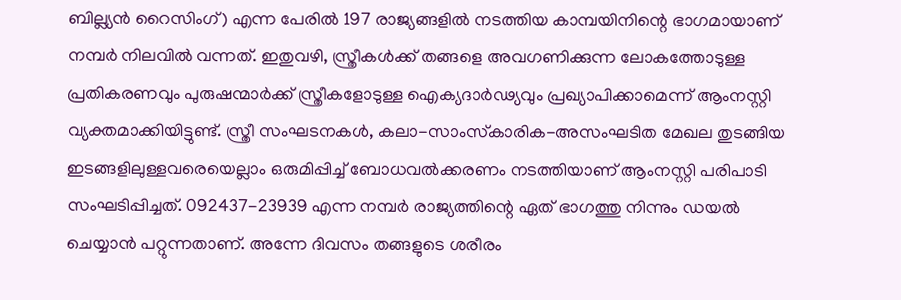ബില്ല്യന്‍ റൈസിംഗ്) എന്ന പേരില്‍ 197 രാജ്യങ്ങളില്‍ നടത്തിയ കാമ്പയിനിന്റെ ഭാഗമായാണ് നമ്പര്‍ നിലവില്‍ വന്നത്. ഇതുവഴി, സ്ത്രീകള്‍ക്ക് തങ്ങളെ അവഗണിക്കുന്ന ലോകത്തോടുള്ള പ്രതികരണവും പുരുഷന്മാര്‍ക്ക് സ്ത്രീകളോടുള്ള ഐക്യദാര്‍ഢ്യവും പ്രഖ്യാപിക്കാമെന്ന് ആംനസ്റ്റി വ്യക്തമാക്കിയിട്ടുണ്ട്. സ്ത്രീ സംഘടനകള്‍, കലാ-സാംസ്‌കാരിക-അസംഘടിത മേഖല തുടങ്ങിയ ഇടങ്ങളിലുള്ളവരെയെല്ലാം ഒരുമിപ്പിച്ച് ബോധവല്‍ക്കരണം നടത്തിയാണ് ആംനസ്റ്റി പരിപാടി സംഘടിപ്പിച്ചത്. 092437-23939 എന്ന നമ്പര്‍ രാജ്യത്തിന്റെ ഏത് ഭാഗത്തു നിന്നും ഡയല്‍ ചെയ്യാന്‍ പറ്റുന്നതാണ്. അന്നേ ദിവസം തങ്ങളുടെ ശരീരം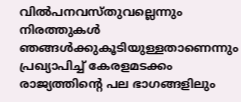വില്‍പനവസ്തുവല്ലെന്നും നിരത്തുകള്‍ ഞങ്ങള്‍ക്കുകൂടിയുള്ളതാണെന്നും പ്രഖ്യാപിച്ച് കേരളമടക്കം രാജ്യത്തിന്റെ പല ഭാഗങ്ങളിലും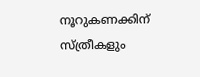നൂറുകണക്കിന് സ്ത്രീകളും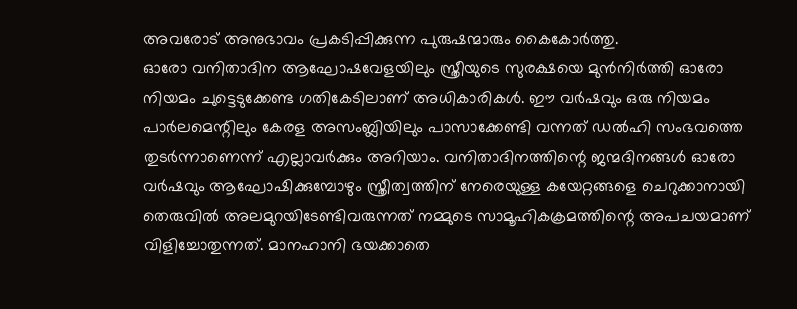അവരോട് അനുഭാവം പ്രകടിപ്പിക്കുന്ന പുരുഷന്മാരും കൈകോര്‍ത്തു.
ഓരോ വനിതാദിന ആഘോഷവേളയിലും സ്ത്രീയുടെ സുരക്ഷയെ മുന്‍നിര്‍ത്തി ഓരോ നിയമം ചുട്ടെടുക്കേണ്ട ഗതികേടിലാണ് അധികാരികള്‍. ഈ വര്‍ഷവും ഒരു നിയമം പാര്‍ലമെന്റിലും കേരള അസംബ്ലിയിലും പാസാക്കേണ്ടി വന്നത് ഡല്‍ഹി സംഭവത്തെ തുടര്‍ന്നാണെന്ന് എല്ലാവര്‍ക്കും അറിയാം. വനിതാദിനത്തിന്റെ ജന്മദിനങ്ങള്‍ ഓരോ വര്‍ഷവും ആഘോഷിക്കുമ്പോഴും സ്ത്രീത്വത്തിന് നേരെയുള്ള കയേറ്റങ്ങളെ ചെറുക്കാനായി തെരുവില്‍ അലമുറയിടേണ്ടിവരുന്നത് നമ്മുടെ സാമൂഹികക്രമത്തിന്റെ അപചയമാണ് വിളിച്ചോതുന്നത്. മാനഹാനി ഭയക്കാതെ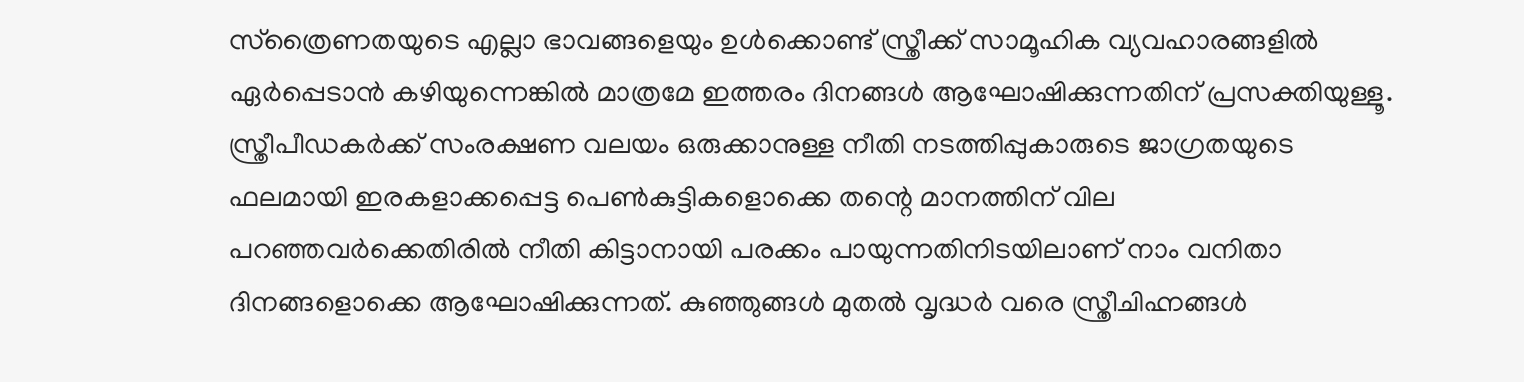സ്‌ത്രൈണതയുടെ എല്ലാ ഭാവങ്ങളെയും ഉള്‍ക്കൊണ്ട് സ്ത്രീക്ക് സാമൂഹിക വ്യവഹാരങ്ങളില്‍ ഏര്‍പ്പെടാന്‍ കഴിയുന്നെങ്കില്‍ മാത്രമേ ഇത്തരം ദിനങ്ങള്‍ ആഘോഷിക്കുന്നതിന് പ്രസക്തിയുള്ളൂ. സ്ത്രീപീഡകര്‍ക്ക് സംരക്ഷണ വലയം ഒരുക്കാനുള്ള നീതി നടത്തിപ്പുകാരുടെ ജാഗ്രതയുടെ ഫലമായി ഇരകളാക്കപ്പെട്ട പെണ്‍കുട്ടികളൊക്കെ തന്റെ മാനത്തിന് വില പറഞ്ഞവര്‍ക്കെതിരില്‍ നീതി കിട്ടാനായി പരക്കം പായുന്നതിനിടയിലാണ് നാം വനിതാ ദിനങ്ങളൊക്കെ ആഘോഷിക്കുന്നത്. കുഞ്ഞുങ്ങള്‍ മുതല്‍ വൃദ്ധര്‍ വരെ സ്ത്രീചിഹ്നങ്ങള്‍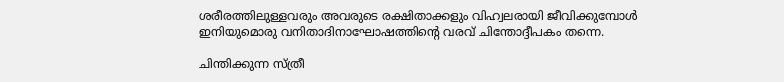ശരീരത്തിലുള്ളവരും അവരുടെ രക്ഷിതാക്കളും വിഹ്വലരായി ജീവിക്കുമ്പോള്‍ ഇനിയുമൊരു വനിതാദിനാഘോഷത്തിന്റെ വരവ് ചിന്തോദ്ദീപകം തന്നെ.

ചിന്തിക്കുന്ന സ്ത്രീ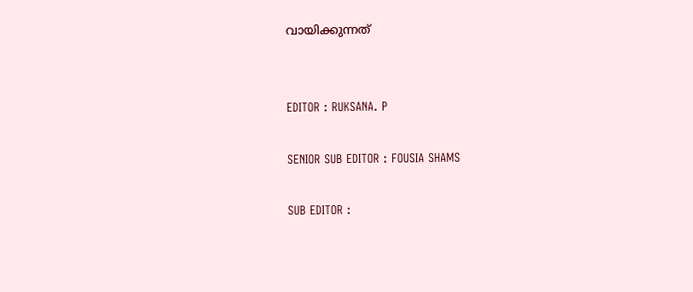വായിക്കുന്നത്


EDITOR : RUKSANA. P

SENIOR SUB EDITOR : FOUSIA SHAMS

SUB EDITOR :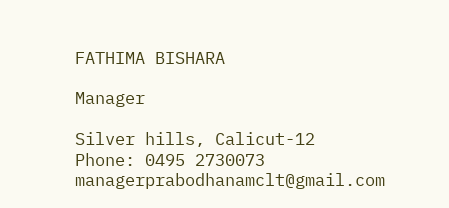FATHIMA BISHARA

Manager

Silver hills, Calicut-12
Phone: 0495 2730073
managerprabodhanamclt@gmail.com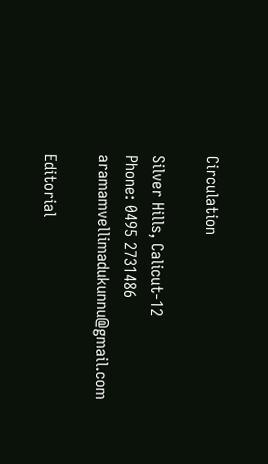Circulation

Silver Hills, Calicut-12
Phone: 0495 2731486
aramamvellimadukunnu@gmail.com

Editorial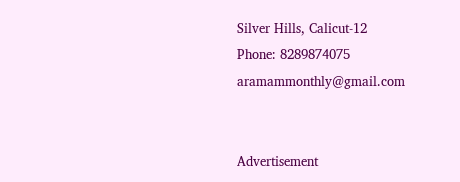Silver Hills, Calicut-12
Phone: 8289874075
aramammonthly@gmail.com


Advertisement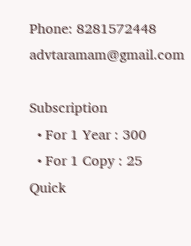Phone: 8281572448
advtaramam@gmail.com

Subscription
  • For 1 Year : 300
  • For 1 Copy : 25
Quick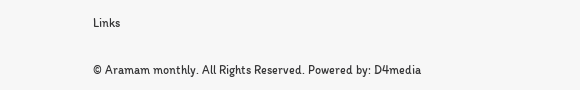Links

© Aramam monthly. All Rights Reserved. Powered by: D4media